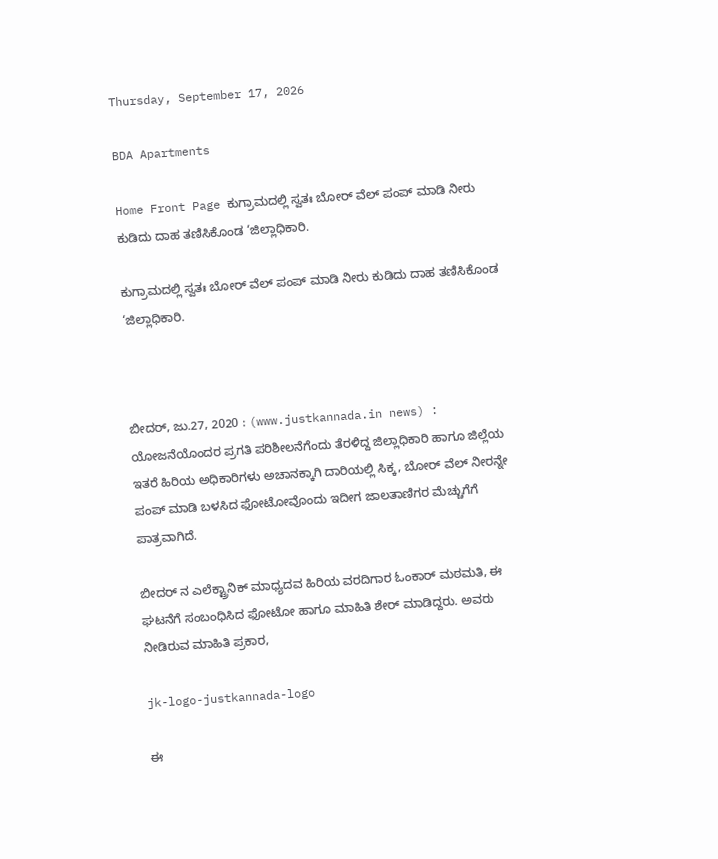Thursday, September 17, 2026

BDA Apartments

Home Front Page ಕುಗ್ರಾಮದಲ್ಲಿ ಸ್ವತಃ ಬೋರ್ ವೆಲ್ ಪಂಪ್ ಮಾಡಿ ನೀರು ಕುಡಿದು ದಾಹ ತಣಿಸಿಕೊಂಡ ‘ಜಿಲ್ಲಾಧಿಕಾರಿ.

ಕುಗ್ರಾಮದಲ್ಲಿ ಸ್ವತಃ ಬೋರ್ ವೆಲ್ ಪಂಪ್ ಮಾಡಿ ನೀರು ಕುಡಿದು ದಾಹ ತಣಿಸಿಕೊಂಡ ‘ಜಿಲ್ಲಾಧಿಕಾರಿ.



ಬೀದರ್, ಜು.27, 2020 : (www.justkannada.in news) : ಯೋಜನೆಯೊಂದರ ಪ್ರಗತಿ ಪರಿಶೀಲನೆಗೆಂದು ತೆರಳಿದ್ದ ಜಿಲ್ಲಾಧಿಕಾರಿ ಹಾಗೂ ಜಿಲ್ಲೆಯ ಇತರೆ ಹಿರಿಯ ಅಧಿಕಾರಿಗಳು ಅಚಾನಕ್ಕಾಗಿ ದಾರಿಯಲ್ಲಿ ಸಿಕ್ಕ, ಬೋರ್ ವೆಲ್ ನೀರನ್ನೇ ಪಂಪ್ ಮಾಡಿ ಬಳಸಿದ ಫೋಟೋವೊಂದು ಇದೀಗ ಜಾಲತಾಣಿಗರ ಮೆಚ್ಚುಗೆಗೆ ಪಾತ್ರವಾಗಿದೆ.

ಬೀದರ್ ನ ಎಲೆಕ್ಟ್ರಾನಿಕ್ ಮಾಧ್ಯದವ ಹಿರಿಯ ವರದಿಗಾರ ಓಂಕಾರ್ ಮಠಮತಿ, ಈ ಘಟನೆಗೆ ಸಂಬಂಧಿಸಿದ ಫೋಟೋ ಹಾಗೂ ಮಾಹಿತಿ ಶೇರ್ ಮಾಡಿದ್ದರು. ಅವರು ನೀಡಿರುವ ಮಾಹಿತಿ ಪ್ರಕಾರ,

jk-logo-justkannada-logo

ಈ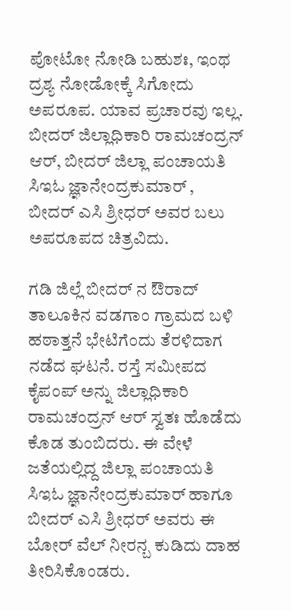ಪೋಟೋ ನೋಡಿ ಬಹುಶಃ, ಇಂಥ ದ್ರಶ್ಯ ನೋಡೋಕ್ಕೆ ಸಿಗೋದು ಅಪರೂಪ. ಯಾವ ಪ್ರಚಾರವು ಇಲ್ಲ. ಬೀದರ್ ಜಿಲ್ಲಾಧಿಕಾರಿ ರಾಮಚಂದ್ರನ್ ಆರ್, ಬೀದರ್ ಜಿಲ್ಲಾ ಪಂಚಾಯತಿ ಸಿಇಓ ಜ್ಞಾನೇಂದ್ರಕುಮಾರ್ , ಬೀದರ್ ಎಸಿ ಶ್ರೀಧರ್ ಅವರ ಬಲು ಅಪರೂಪದ ಚಿತ್ರವಿದು.

ಗಡಿ ಜಿಲ್ಲೆ ಬೀದರ್ ನ ಔರಾದ್ ತಾಲೂಕಿನ ವಡಗಾಂ ಗ್ರಾಮದ ಬಳಿ ಹಠಾತ್ತನೆ ಭೇಟಿಗೆಂದು ತೆರಳಿದಾಗ ನಡೆದ ಘಟನೆ. ರಸ್ತೆ ಸಮೀಪದ ಕೈಪಂಪ್ ಅನ್ನು ಜಿಲ್ಲಾಧಿಕಾರಿ ರಾಮಚಂದ್ರನ್ ಆರ್ ಸ್ವತಃ ಹೊಡೆದು ಕೊಡ ತುಂಬಿದರು. ಈ ವೇಳೆ ಜತೆಯಲ್ಲಿದ್ದ ಜಿಲ್ಲಾ ಪಂಚಾಯತಿ ಸಿಇಓ ಜ್ಞಾನೇಂದ್ರಕುಮಾರ್ ಹಾಗೂ ಬೀದರ್ ಎಸಿ ಶ್ರೀಧರ್ ಅವರು ಈ ಬೋರ್ ವೆಲ್ ನೀರನ್ಬ ಕುಡಿದು ದಾಹ ತೀರಿಸಿಕೊಂಡರು.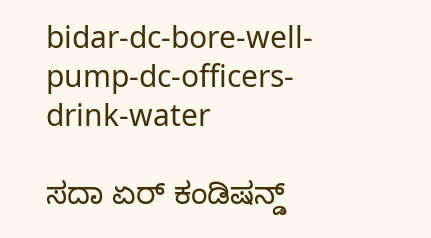bidar-dc-bore-well-pump-dc-officers-drink-water

ಸದಾ ಏರ್ ಕಂಡಿಷನ್ಡ್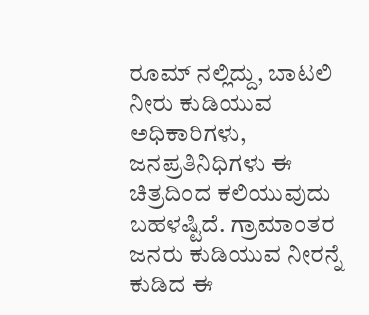ರೂಮ್ ನಲ್ಲಿದ್ದು, ಬಾಟಲಿ ನೀರು ಕುಡಿಯುವ ಅಧಿಕಾರಿಗಳು, ಜನಪ್ರತಿನಿಧಿಗಳು ಈ ಚಿತ್ರದಿಂದ ಕಲಿಯುವುದು ಬಹಳಷ್ಟಿದೆ. ಗ್ರಾಮಾಂತರ ಜನರು ಕುಡಿಯುವ ನೀರನ್ನೆ ಕುಡಿದ ಈ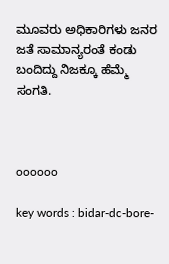ಮೂವರು ಅಧಿಕಾರಿಗಳು ಜನರ ಜತೆ ಸಾಮಾನ್ಯರಂತೆ ಕಂಡು ಬಂದಿದ್ದು ನಿಜಕ್ಕೂ ಹೆಮ್ಮೆ ಸಂಗತಿ.



oooooo

key words : bidar-dc-bore-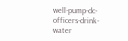well-pump-dc-officers-drink-water